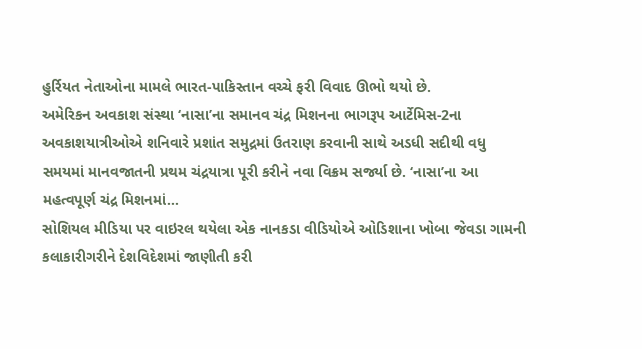હુર્રિયત નેતાઓના મામલે ભારત-પાકિસ્તાન વચ્ચે ફરી વિવાદ ઊભો થયો છે.
અમેરિકન અવકાશ સંસ્થા ‘નાસા’ના સમાનવ ચંદ્ર મિશનના ભાગરૂપ આર્ટેમિસ-2ના અવકાશયાત્રીઓએ શનિવારે પ્રશાંત સમુદ્રમાં ઉતરાણ કરવાની સાથે અડધી સદીથી વધુ સમયમાં માનવજાતની પ્રથમ ચંદ્રયાત્રા પૂરી કરીને નવા વિક્રમ સર્જ્યા છે. ‘નાસા’ના આ મહત્વપૂર્ણ ચંદ્ર મિશનમાં...
સોશિયલ મીડિયા પર વાઇરલ થયેલા એક નાનકડા વીડિયોએ ઓડિશાના ખોબા જેવડા ગામની કલાકારીગરીને દેશવિદેશમાં જાણીતી કરી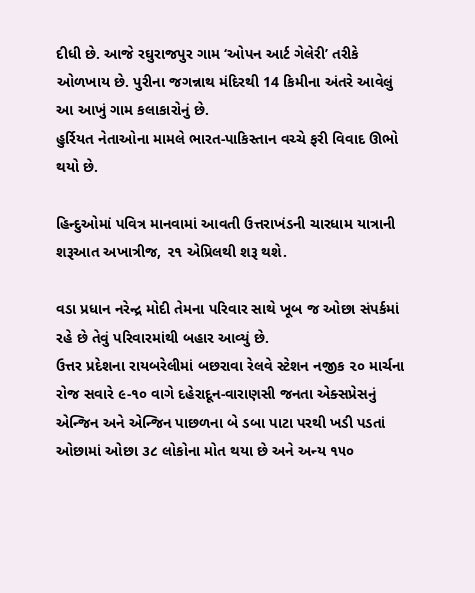દીધી છે. આજે રઘુરાજપુર ગામ ‘ઓપન આર્ટ ગેલેરી’ તરીકે ઓળખાય છે. પુરીના જગન્નાથ મંદિરથી 14 કિમીના અંતરે આવેલું આ આખું ગામ કલાકારોનું છે.
હુર્રિયત નેતાઓના મામલે ભારત-પાકિસ્તાન વચ્ચે ફરી વિવાદ ઊભો થયો છે.

હિન્દુઓમાં પવિત્ર માનવામાં આવતી ઉત્તરાખંડની ચારધામ યાત્રાની શરૂઆત અખાત્રીજ, ૨૧ એપ્રિલથી શરૂ થશે.

વડા પ્રધાન નરેન્દ્ર મોદી તેમના પરિવાર સાથે ખૂબ જ ઓછા સંપર્કમાં રહે છે તેવું પરિવારમાંથી બહાર આવ્યું છે.
ઉત્તર પ્રદેશના રાયબરેલીમાં બછરાવા રેલવે સ્ટેશન નજીક ૨૦ માર્ચના રોજ સવારે ૯-૧૦ વાગે દહેરાદૂન-વારાણસી જનતા એક્સપ્રેસનું એન્જિન અને એન્જિન પાછળના બે ડબા પાટા પરથી ખડી પડતાં ઓછામાં ઓછા ૩૮ લોકોના મોત થયા છે અને અન્ય ૧૫૦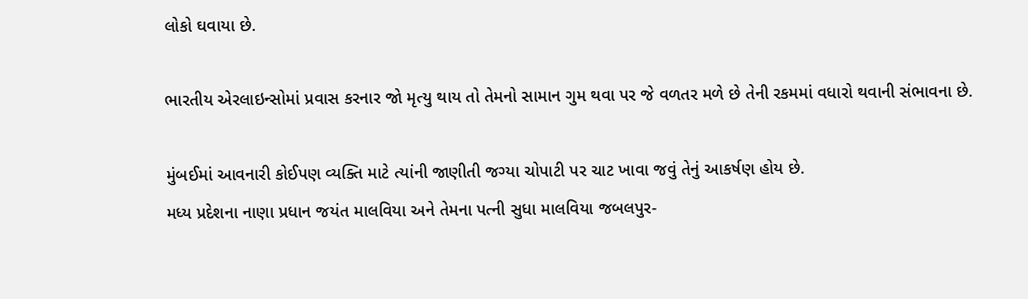લોકો ઘવાયા છે.

ભારતીય એરલાઇન્સોમાં પ્રવાસ કરનાર જો મૃત્યુ થાય તો તેમનો સામાન ગુમ થવા પર જે વળતર મળે છે તેની રકમમાં વધારો થવાની સંભાવના છે.

મુંબઈમાં આવનારી કોઈપણ વ્યક્તિ માટે ત્યાંની જાણીતી જગ્યા ચોપાટી પર ચાટ ખાવા જવું તેનું આકર્ષણ હોય છે.
મધ્ય પ્રદેશના નાણા પ્રધાન જયંત માલવિયા અને તેમના પત્ની સુધા માલવિયા જબલપુર-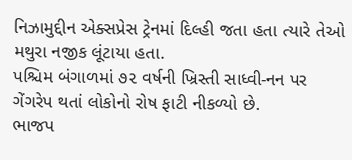નિઝામુદ્દીન એક્સપ્રેસ ટ્રેનમાં દિલ્હી જતા હતા ત્યારે તેઓ મથુરા નજીક લૂંટાયા હતા.
પશ્ચિમ બંગાળમાં ૭૨ વર્ષની ખ્રિસ્તી સાધ્વી-નન પર ગેંગરેપ થતાં લોકોનો રોષ ફાટી નીકળ્યો છે.
ભાજપ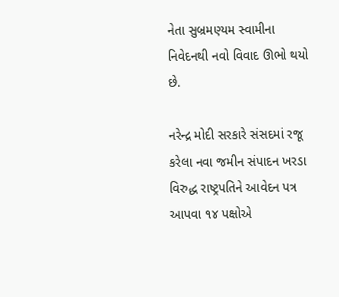નેતા સુબ્રમણ્યમ સ્વામીના નિવેદનથી નવો વિવાદ ઊભો થયો છે.

નરેન્દ્ર મોદી સરકારે સંસદમાં રજૂ કરેલા નવા જમીન સંપાદન ખરડા વિરુદ્ધ રાષ્ટ્રપતિને આવેદન પત્ર આપવા ૧૪ પક્ષોએ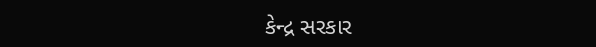કેન્દ્ર સરકાર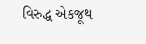વિરુદ્ધ એકજૂથ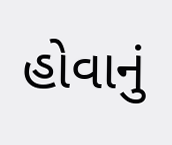હોવાનું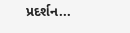પ્રદર્શન...